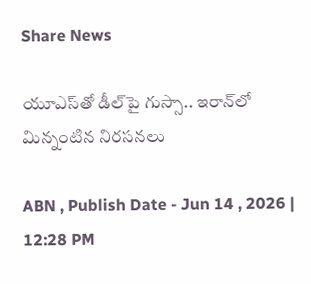Share News

యూఎస్‌తో డీల్‌పై గుస్సా.. ఇరాన్‌లో మిన్నంటిన నిరసనలు

ABN , Publish Date - Jun 14 , 2026 | 12:28 PM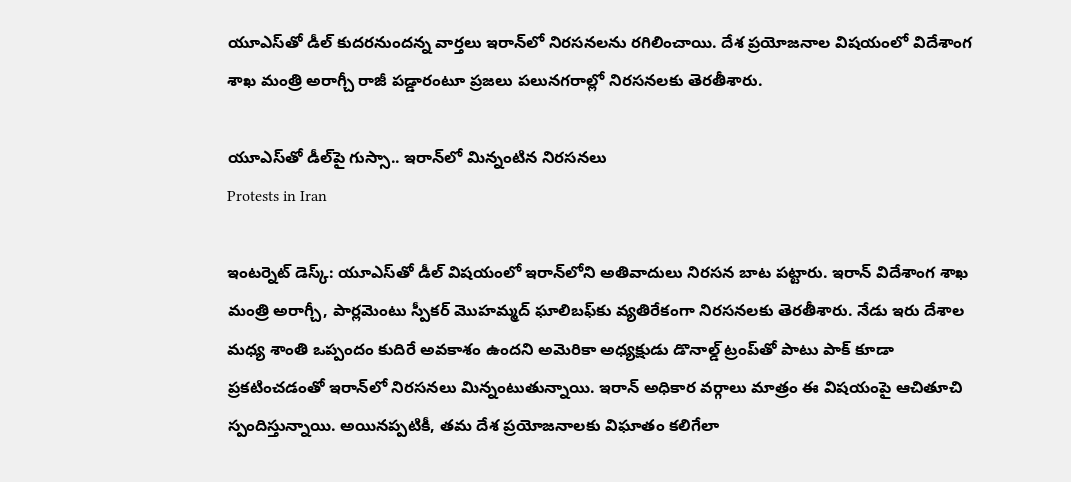యూఎస్‌తో డీల్ కుదరనుందన్న వార్తలు ఇరాన్‌లో నిరసనలను రగిలించాయి. దేశ ప్రయోజనాల విషయంలో విదేశాంగ శాఖ మంత్రి అరాగ్చీ రాజీ పడ్డారంటూ ప్రజలు పలునగరాల్లో నిరసనలకు తెరతీశారు.

యూఎస్‌తో డీల్‌పై గుస్సా.. ఇరాన్‌లో మిన్నంటిన నిరసనలు
Protests in Iran

ఇంటర్నెట్ డెస్క్: యూఎస్‌తో డీల్ విషయంలో ఇరాన్‌లోని అతివాదులు నిరసన బాట పట్టారు. ఇరాన్ విదేశాంగ శాఖ మంత్రి అరాగ్చీ, పార్లమెంటు స్పీకర్ మొహమ్మద్ ఘాలిబఫ్‌కు వ్యతిరేకంగా నిరసనలకు తెరతీశారు. నేడు ఇరు దేశాల మధ్య శాంతి ఒప్పందం కుదిరే అవకాశం ఉందని అమెరికా అధ్యక్షుడు డొనాల్డ్ ట్రంప్‌తో పాటు పాక్ కూడా ప్రకటించడంతో ఇరాన్‌లో నిరసనలు మిన్నంటుతున్నాయి. ఇరాన్ అధికార వర్గాలు మాత్రం ఈ విషయంపై ఆచితూచి స్పందిస్తున్నాయి. అయినప్పటికీ, తమ దేశ ప్రయోజనాలకు విఘాతం కలిగేలా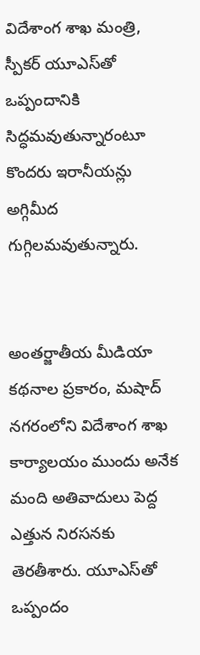విదేశాంగ శాఖ మంత్రి, స్పీకర్ యూఎస్‌తో ఒప్పందానికి సిద్ధమవుతున్నారంటూ కొందరు ఇరానీయన్లు అగ్గిమీద గుగ్గిలమవుతున్నారు.


అంతర్జాతీయ మీడియా కథనాల ప్రకారం, మషాద్ నగరంలోని విదేశాంగ శాఖ కార్యాలయం ముందు అనేక మంది అతివాదులు పెద్ద ఎత్తున నిరసనకు తెరతీశారు. యూఎస్‌తో ఒప్పందం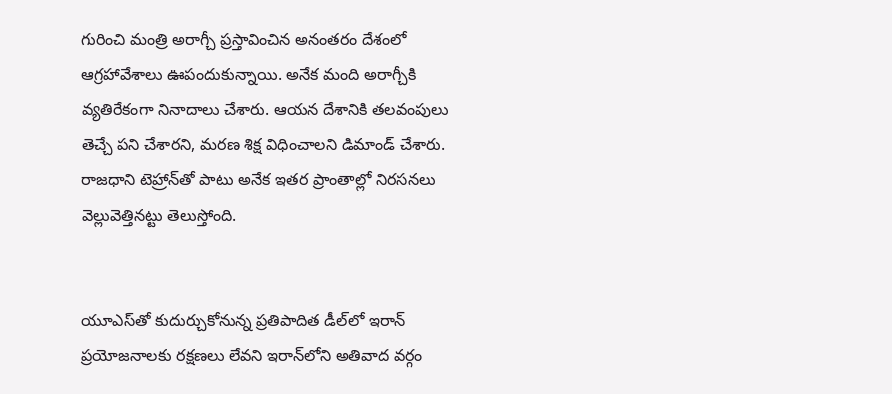గురించి మంత్రి అరాగ్చీ ప్రస్తావించిన అనంతరం దేశంలో ఆగ్రహావేశాలు ఊపందుకున్నాయి. అనేక మంది అరాగ్చీకి వ్యతిరేకంగా నినాదాలు చేశారు. ఆయన దేశానికి తలవంపులు తెచ్చే పని చేశారని, మరణ శిక్ష విధించాలని డిమాండ్ చేశారు. రాజధాని టెహ్రాన్‌తో పాటు అనేక ఇతర ప్రాంతాల్లో నిరసనలు వెల్లువెత్తినట్టు తెలుస్తోంది.


యూఎస్‌తో కుదుర్చుకోనున్న ప్రతిపాదిత డీల్‌లో ఇరాన్ ప్రయోజనాలకు రక్షణలు లేవని ఇరాన్‌లోని అతివాద వర్గం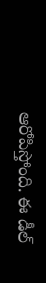ఆరోపిస్తోంది. ఈ డీల్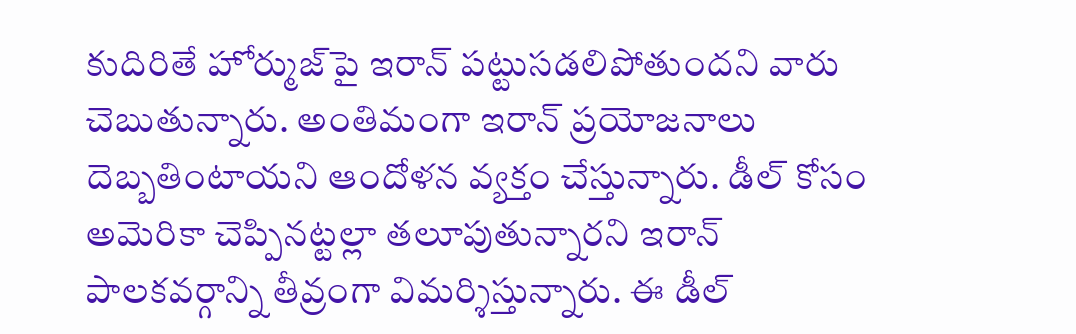కుదిరితే హోర్ముజ్‌పై ఇరాన్ పట్టుసడలిపోతుందని వారు చెబుతున్నారు. అంతిమంగా ఇరాన్ ప్రయోజనాలు దెబ్బతింటాయని ఆందోళన వ్యక్తం చేస్తున్నారు. డీల్ కోసం అమెరికా చెప్పినట్టల్లా తలూపుతున్నారని ఇరాన్ పాలకవర్గాన్ని తీవ్రంగా విమర్శిస్తున్నారు. ఈ డీల్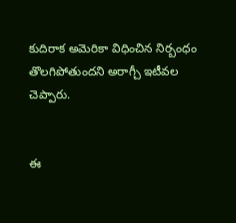కుదిరాక అమెరికా విధించిన నిర్బంధం తొలగిపోతుందని అరాగ్చీ ఇటీవల చెప్పారు.


ఈ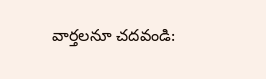వార్తలనూ చదవండి: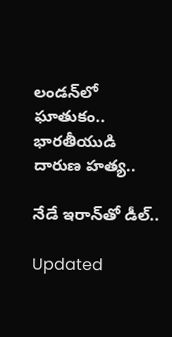లండన్‌లో ఘాతుకం.. భారతీయుడి దారుణ హత్య..

నేడే ఇరాన్‌తో డీల్‌..

Updated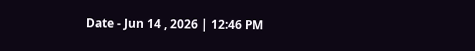Date - Jun 14 , 2026 | 12:46 PM